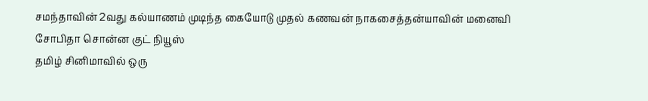சமந்தாவின் 2வது கல்யாணம் முடிந்த கையோடு முதல் கணவன் நாகசைத்தன்யாவின் மனைவி சோபிதா சொன்ன குட் நியூஸ்
தமிழ் சினிமாவில் ஒரு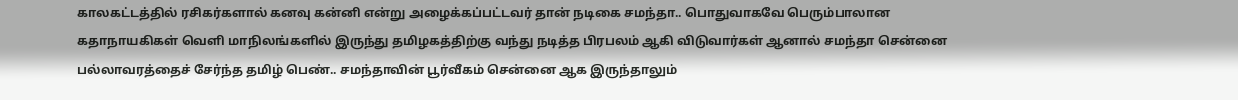காலகட்டத்தில் ரசிகர்களால் கனவு கன்னி என்று அழைக்கப்பட்டவர் தான் நடிகை சமந்தா.. பொதுவாகவே பெரும்பாலான கதாநாயகிகள் வெளி மாநிலங்களில் இருந்து தமிழகத்திற்கு வந்து நடித்த பிரபலம் ஆகி விடுவார்கள் ஆனால் சமந்தா சென்னை பல்லாவரத்தைச் சேர்ந்த தமிழ் பெண்.. சமந்தாவின் பூர்வீகம் சென்னை ஆக இருந்தாலும்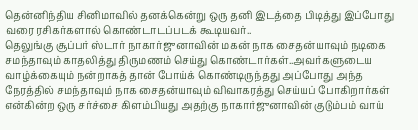தென்னிந்திய சினிமாவில் தனக்கென்று ஒரு தனி இடத்தை பிடித்து இப்போது வரை ரசிகர்களால் கொண்டாடப்படக் கூடியவர்..
தெலுங்கு சூப்பர் ஸ்டார் நாகார்ஜுனாவின் மகன் நாக சைதன்யாவும் நடிகை சமந்தாவும் காதலித்து திருமணம் செய்து கொண்டார்கள்..அவர்களுடைய வாழ்க்கையும் நன்றாகத் தான் போய்க் கொண்டிருந்தது அப்போது அந்த நேரத்தில் சமந்தாவும் நாக சைதன்யாவும் விவாகரத்து செய்யப் போகிறார்கள் என்கின்ற ஒரு சர்ச்சை கிளம்பியது அதற்கு நாகார்ஜுனாவின் குடும்பம் வாய்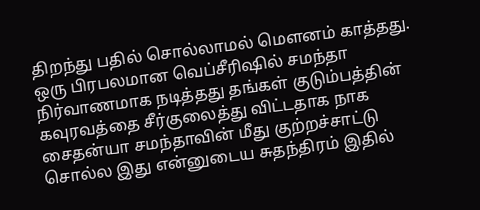திறந்து பதில் சொல்லாமல் மௌனம் காத்தது. ஒரு பிரபலமான வெப்சீரிஷில் சமந்தா நிர்வாணமாக நடித்தது தங்கள் குடும்பத்தின் கவுரவத்தை சீர்குலைத்து விட்டதாக நாக சைதன்யா சமந்தாவின் மீது குற்றச்சாட்டு சொல்ல இது என்னுடைய சுதந்திரம் இதில்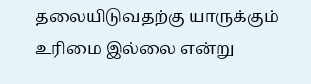தலையிடுவதற்கு யாருக்கும் உரிமை இல்லை என்று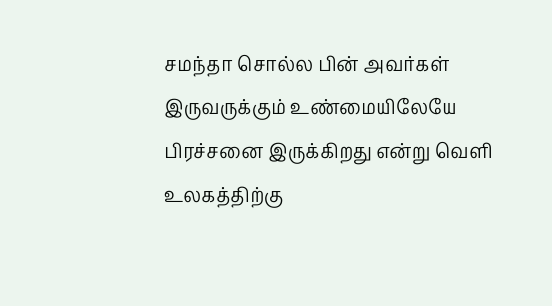சமந்தா சொல்ல பின் அவர்கள் இருவருக்கும் உண்மையிலேயே பிரச்சனை இருக்கிறது என்று வெளி உலகத்திற்கு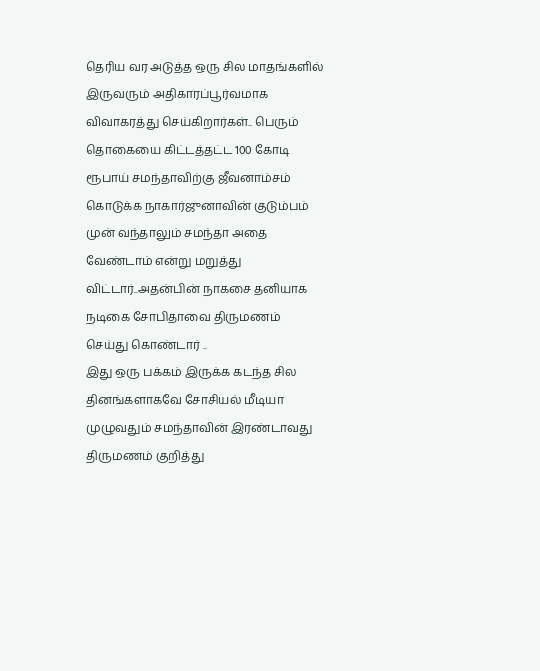தெரிய வர அடுத்த ஒரு சில மாதங்களில் இருவரும் அதிகாரப்பூர்வமாக விவாகரத்து செய்கிறார்கள்.. பெரும் தொகையை கிட்டத்தட்ட 100 கோடி ரூபாய் சமந்தாவிற்கு ஜீவனாம்சம் கொடுக்க நாகார்ஜுனாவின் குடும்பம் முன் வந்தாலும் சமந்தா அதை வேண்டாம் என்று மறுத்து விட்டார்..அதன்பின் நாகசை தனியாக நடிகை சோபிதாவை திருமணம் செய்து கொண்டார் ..
இது ஒரு பக்கம் இருக்க கடந்த சில தினங்களாகவே சோசியல் மீடியா முழுவதும் சமந்தாவின் இரண்டாவது திருமணம் குறித்து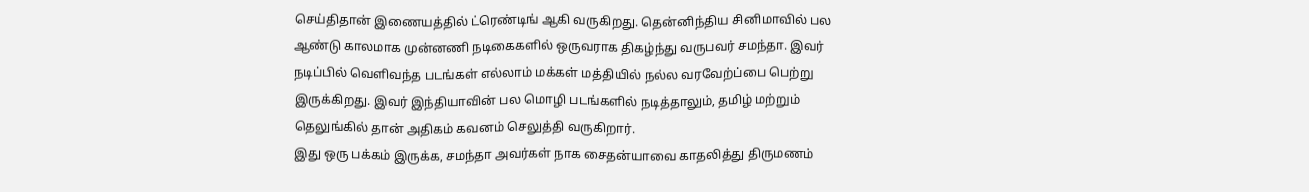செய்திதான் இணையத்தில் ட்ரெண்டிங் ஆகி வருகிறது. தென்னிந்திய சினிமாவில் பல ஆண்டு காலமாக முன்னணி நடிகைகளில் ஒருவராக திகழ்ந்து வருபவர் சமந்தா. இவர் நடிப்பில் வெளிவந்த படங்கள் எல்லாம் மக்கள் மத்தியில் நல்ல வரவேற்ப்பை பெற்று இருக்கிறது. இவர் இந்தியாவின் பல மொழி படங்களில் நடித்தாலும், தமிழ் மற்றும் தெலுங்கில் தான் அதிகம் கவனம் செலுத்தி வருகிறார்.
இது ஒரு பக்கம் இருக்க, சமந்தா அவர்கள் நாக சைதன்யாவை காதலித்து திருமணம்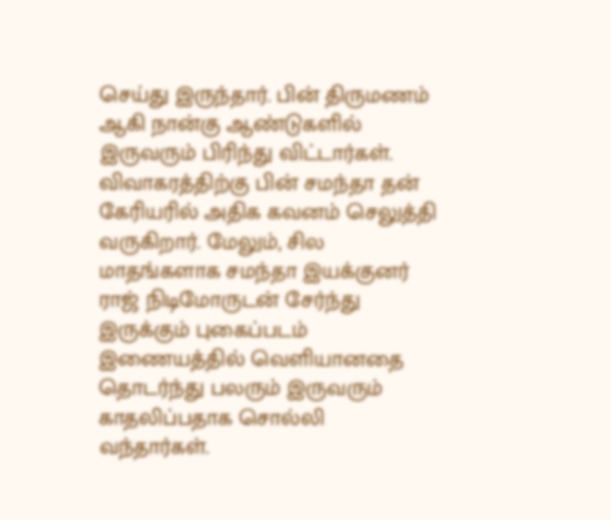செய்து இருந்தார். பின் திருமணம் ஆகி நான்கு ஆண்டுகளில் இருவரும் பிரிந்து விட்டார்கள். விவாகரத்திற்கு பின் சமந்தா தன் கேரியரில் அதிக கவனம் செலுத்தி வருகிறார். மேலும், சில மாதங்களாக சமந்தா இயக்குனர் ராஜ் நிடிமோருடன் சேர்ந்து இருக்கும் புகைப்படம் இணையத்தில் வெளியானதை தொடர்ந்து பலரும் இருவரும் காதலிப்பதாக சொல்லி வந்தார்கள்.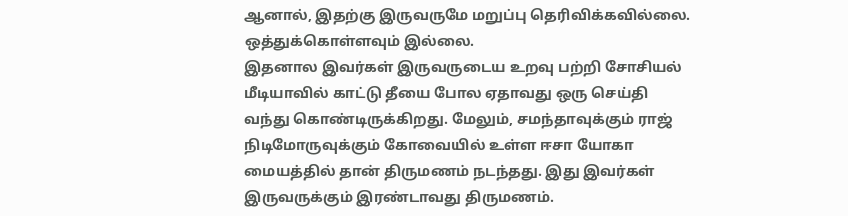ஆனால், இதற்கு இருவருமே மறுப்பு தெரிவிக்கவில்லை. ஒத்துக்கொள்ளவும் இல்லை.
இதனால இவர்கள் இருவருடைய உறவு பற்றி சோசியல் மீடியாவில் காட்டு தீயை போல ஏதாவது ஒரு செய்தி வந்து கொண்டிருக்கிறது. மேலும், சமந்தாவுக்கும் ராஜ் நிடிமோருவுக்கும் கோவையில் உள்ள ஈசா யோகா மையத்தில் தான் திருமணம் நடந்தது. இது இவர்கள் இருவருக்கும் இரண்டாவது திருமணம்.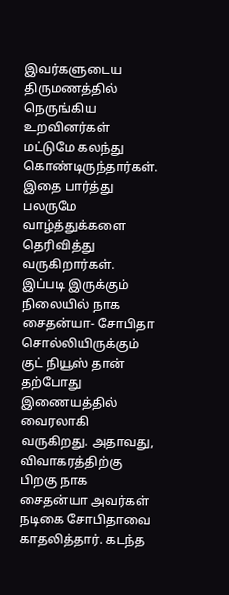இவர்களுடைய திருமணத்தில் நெருங்கிய உறவினர்கள் மட்டுமே கலந்து கொண்டிருந்தார்கள். இதை பார்த்து பலருமே வாழ்த்துக்களை தெரிவித்து வருகிறார்கள்.
இப்படி இருக்கும் நிலையில் நாக சைதன்யா- சோபிதா சொல்லியிருக்கும் குட் நியூஸ் தான் தற்போது இணையத்தில் வைரலாகி வருகிறது. அதாவது, விவாகரத்திற்கு பிறகு நாக சைதன்யா அவர்கள் நடிகை சோபிதாவை காதலித்தார். கடந்த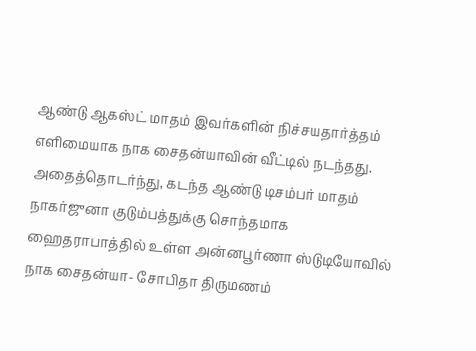ஆண்டு ஆகஸ்ட் மாதம் இவர்களின் நிச்சயதார்த்தம் எளிமையாக நாக சைதன்யாவின் வீட்டில் நடந்தது. அதைத்தொடர்ந்து, கடந்த ஆண்டு டிசம்பர் மாதம் நாகர்ஜுனா குடும்பத்துக்கு சொந்தமாக ஹைதராபாத்தில் உள்ள அன்னபூர்ணா ஸ்டுடியோவில் நாக சைதன்யா- சோபிதா திருமணம்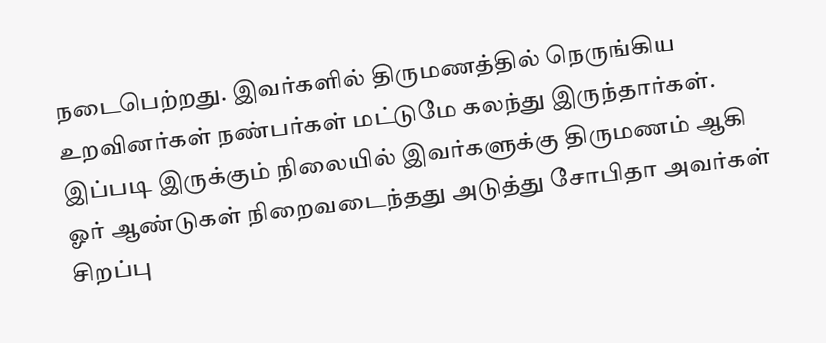நடைபெற்றது. இவர்களில் திருமணத்தில் நெருங்கிய உறவினர்கள் நண்பர்கள் மட்டுமே கலந்து இருந்தார்கள். இப்படி இருக்கும் நிலையில் இவர்களுக்கு திருமணம் ஆகி ஓர் ஆண்டுகள் நிறைவடைந்தது அடுத்து சோபிதா அவர்கள் சிறப்பு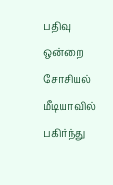பதிவு ஒன்றை சோசியல் மீடியாவில் பகிர்ந்து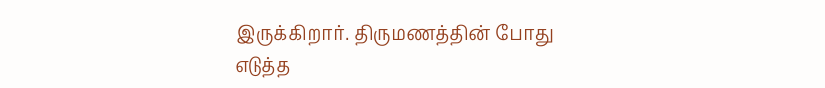இருக்கிறார். திருமணத்தின் போது எடுத்த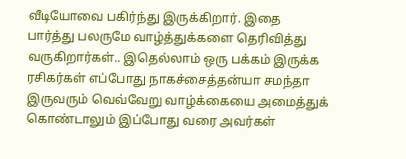வீடியோவை பகிர்ந்து இருக்கிறார். இதை பார்த்து பலருமே வாழ்த்துக்களை தெரிவித்து வருகிறார்கள்.. இதெல்லாம் ஒரு பக்கம் இருக்க ரசிகர்கள் எப்போது நாகச்சைத்தன்யா சமந்தா இருவரும் வெவ்வேறு வாழ்க்கையை அமைத்துக் கொண்டாலும் இப்போது வரை அவர்கள்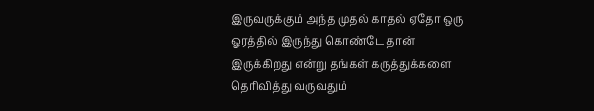இருவருக்கும் அந்த முதல் காதல் ஏதோ ஒரு ஓரத்தில் இருந்து கொண்டே தான் இருக்கிறது என்று தங்கள் கருத்துக்களை தெரிவித்து வருவதும்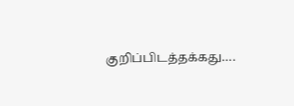குறிப்பிடத்தக்கது….